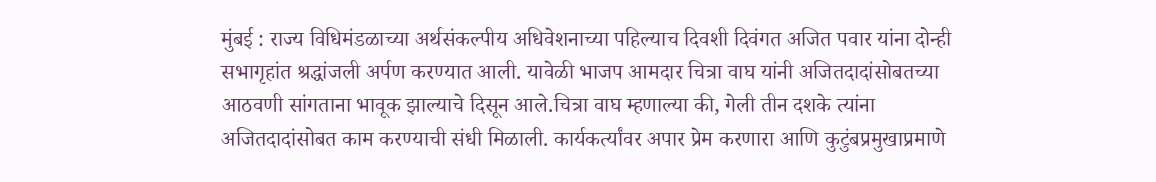मुंबई : राज्य विधिमंडळाच्या अर्थसंकल्पीय अधिवेशनाच्या पहिल्याच दिवशी दिवंगत अजित पवार यांना दोन्ही सभागृहांत श्रद्धांजली अर्पण करण्यात आली. यावेळी भाजप आमदार चित्रा वाघ यांनी अजितदादांसोबतच्या आठवणी सांगताना भावूक झाल्याचे दिसून आले.चित्रा वाघ म्हणाल्या की, गेली तीन दशके त्यांना अजितदादांसोबत काम करण्याची संधी मिळाली. कार्यकर्त्यांवर अपार प्रेम करणारा आणि कुटुंबप्रमुखाप्रमाणे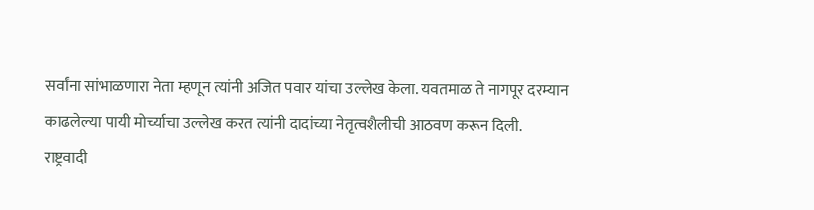सर्वांना सांभाळणारा नेता म्हणून त्यांनी अजित पवार यांचा उल्लेख केला. यवतमाळ ते नागपूर दरम्यान काढलेल्या पायी मोर्च्याचा उल्लेख करत त्यांनी दादांच्या नेतृत्वशैलीची आठवण करून दिली.
राष्ट्रवादी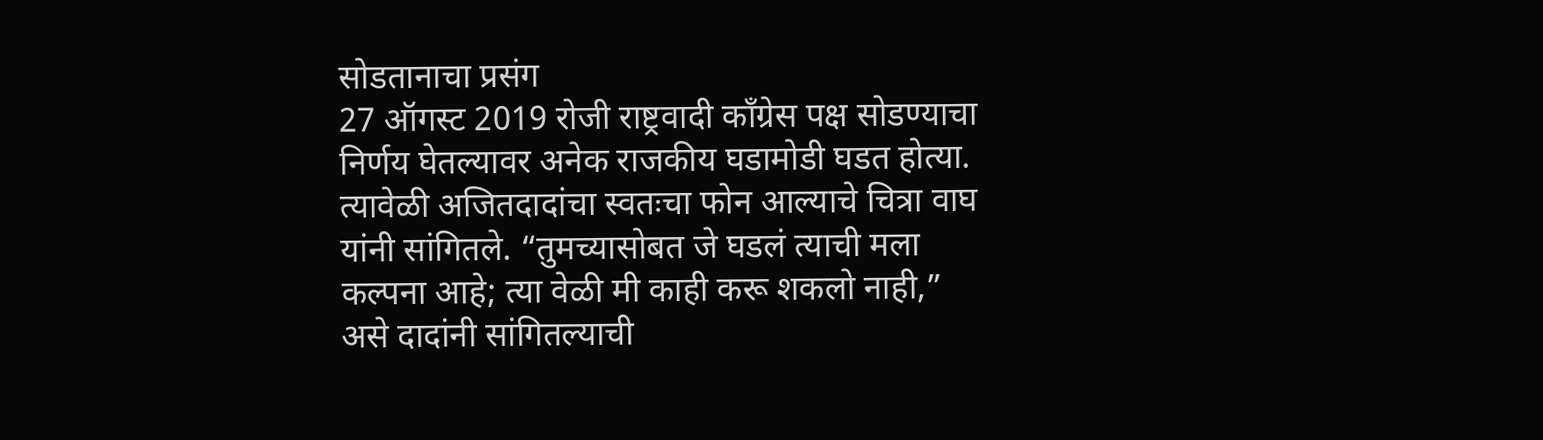सोडतानाचा प्रसंग
27 ऑगस्ट 2019 रोजी राष्ट्रवादी काँग्रेस पक्ष सोडण्याचा निर्णय घेतल्यावर अनेक राजकीय घडामोडी घडत होत्या. त्यावेळी अजितदादांचा स्वतःचा फोन आल्याचे चित्रा वाघ यांनी सांगितले. “तुमच्यासोबत जे घडलं त्याची मला कल्पना आहे; त्या वेळी मी काही करू शकलो नाही,” असे दादांनी सांगितल्याची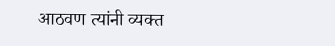आठवण त्यांनी व्यक्त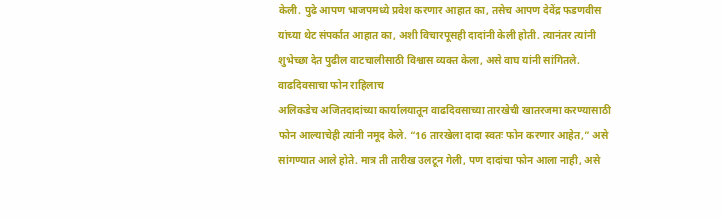केली. पुढे आपण भाजपमध्ये प्रवेश करणार आहात का, तसेच आपण देवेंद्र फडणवीस यांच्या थेट संपर्कात आहात का, अशी विचारपूसही दादांनी केली होती. त्यानंतर त्यांनी शुभेच्छा देत पुढील वाटचालीसाठी विश्वास व्यक्त केला, असे वाघ यांनी सांगितले.
वाढदिवसाचा फोन राहिलाच
अलिकडेच अजितदादांच्या कार्यालयातून वाढदिवसाच्या तारखेची खातरजमा करण्यासाठी फोन आल्याचेही त्यांनी नमूद केले. “16 तारखेला दादा स्वतः फोन करणार आहेत,” असे सांगण्यात आले होते. मात्र ती तारीख उलटून गेली, पण दादांचा फोन आला नाही, असे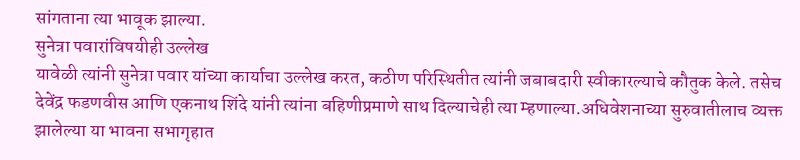सांगताना त्या भावूक झाल्या.
सुनेत्रा पवारांविषयीही उल्लेख
यावेळी त्यांनी सुनेत्रा पवार यांच्या कार्याचा उल्लेख करत, कठीण परिस्थितीत त्यांनी जबाबदारी स्वीकारल्याचे कौतुक केले. तसेच देवेंद्र फडणवीस आणि एकनाथ शिंदे यांनी त्यांना बहिणीप्रमाणे साथ दिल्याचेही त्या म्हणाल्या.अधिवेशनाच्या सुरुवातीलाच व्यक्त झालेल्या या भावना सभागृहात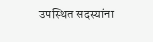उपस्थित सदस्यांना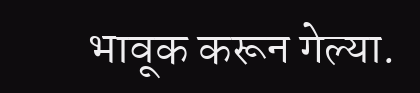भावूक करून गेल्या.